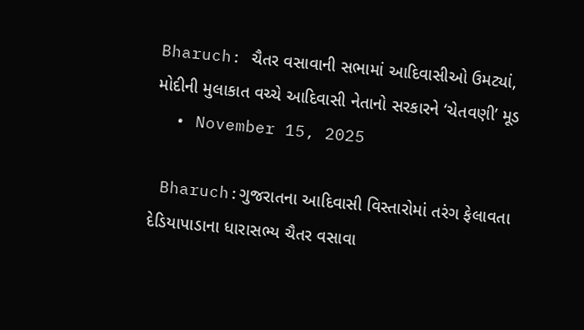Bharuch: ચૈતર વસાવાની સભામાં આદિવાસીઓ ઉમટ્યાં, મોદીની મુલાકાત વચ્ચે આદિવાસી નેતાનો સરકારને ‘ચેતવણી’ મૂડ
  • November 15, 2025

 Bharuch:ગુજરાતના આદિવાસી વિસ્તારોમાં તરંગ ફેલાવતા દેડિયાપાડાના ધારાસભ્ય ચૈતર વસાવા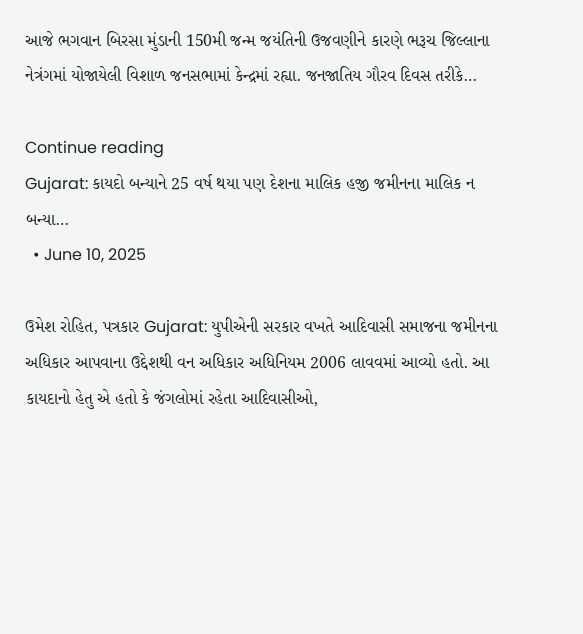આજે ભગવાન બિરસા મુંડાની 150મી જન્મ જયંતિની ઉજવણીને કારણે ભરૂચ જિલ્લાના નેત્રંગમાં યોજાયેલી વિશાળ જનસભામાં કેન્દ્રમાં રહ્યા. જનજાતિય ગૌરવ દિવસ તરીકે…

Continue reading
Gujarat: કાયદો બન્યાને 25 વર્ષ થયા પણ દેશના માલિક હજી જમીનના માલિક ન બન્યા…
  • June 10, 2025

ઉમેશ રોહિત, પત્રકાર Gujarat: યુપીએની સરકાર વખતે આદિવાસી સમાજના જમીનના અધિકાર આપવાના ઉદ્દેશથી વન અધિકાર અધિનિયમ 2006 લાવવમાં આવ્યો હતો. આ કાયદાનો હેતુ એ હતો કે જંગલોમાં રહેતા આદિવાસીઓ,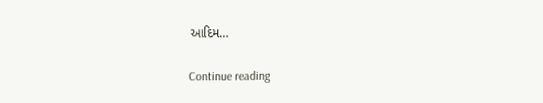આદિમ…

Continue reading